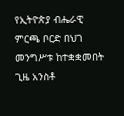የኢትዮጵያ ብሔራዊ ምርጫ ቦርድ በህገ መንግሥቱ ከተቋቋመበት ጊዜ አንስቶ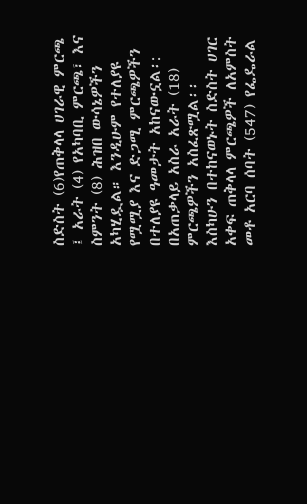ስድስት (6)የጠቅላላ ሀገራዊ ምርጫ ፤ አራት (4) የአካባቢ ምርጫ፣ እና ስምንት (8) ሕዝበ ውሳኔዎችን አካሂዷል። እንዲሁም የተለያዩ የሟሟያ እና ድጋሚ ምርጫዎችን በተለያዩ ዓመታት አከናውኗል፡: በአጠቃላይ አስራ አራት (18) ምርጫዎችን አስፈጽሟል፡፡ እስካሁን በተከናወኑት ስድስት ሀገር አቀፍ ጠቅላላ ምርጫዎች ለአምስት መቶ አርባ ሰባት (547) የፌዴራል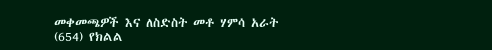መቀመጫዎች እና ለስድስት መቶ ሃምሳ አራት (654) የክልል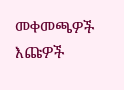መቀመጫዎች እጩዎች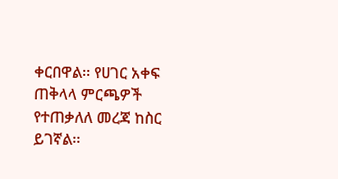ቀርበዋል፡፡ የሀገር አቀፍ ጠቅላላ ምርጫዎች የተጠቃለለ መረጃ ከስር ይገኛል፡፡